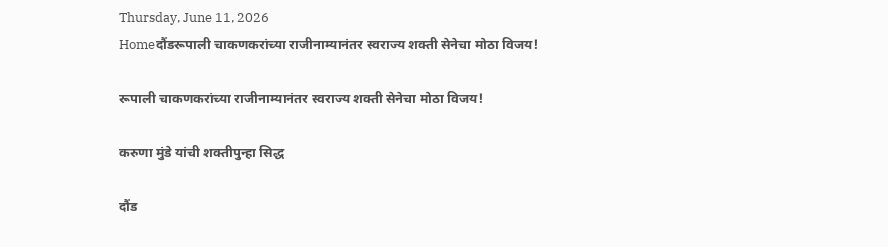Thursday, June 11, 2026
Homeदौंडरूपाली चाकणकरांच्या राजीनाम्यानंतर स्वराज्य शक्ती सेनेचा मोठा विजय!

रूपाली चाकणकरांच्या राजीनाम्यानंतर स्वराज्य शक्ती सेनेचा मोठा विजय!

करुणा मुंडे यांची शक्तीपुन्हा सिद्ध

दौंड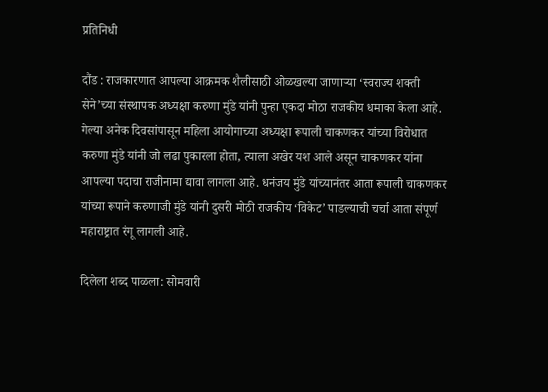प्रतिनिधी

दौंड : राजकारणात आपल्या आक्रमक शैलीसाठी ओळखल्या जाणाऱ्या ‘स्वराज्य शक्ती सेने’च्या संस्थापक अध्यक्षा करुणा मुंडे यांनी पुन्हा एकदा मोठा राजकीय धमाका केला आहे. गेल्या अनेक दिवसांपासून महिला आयोगाच्या अध्यक्षा रूपाली चाकणकर यांच्या विरोधात करुणा मुंडे यांनी जो लढा पुकारला होता, त्याला अखेर यश आले असून चाकणकर यांना आपल्या पदाचा राजीनामा द्यावा लागला आहे. धनंजय मुंडे यांच्यानंतर आता रूपाली चाकणकर यांच्या रूपाने करुणाजी मुंडे यांनी दुसरी मोठी राजकीय ‘विकेट’ पाडल्याची चर्चा आता संपूर्ण महाराष्ट्रात रंगू लागली आहे.

दिलेला शब्द पाळला: सोमवारी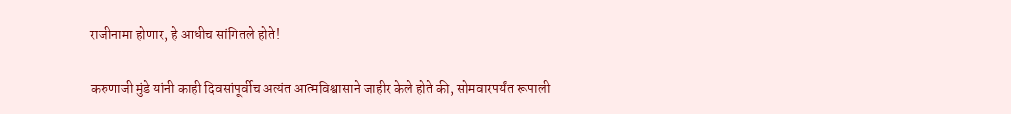राजीनामा होणार, हे आधीच सांगितले होते!

करुणाजी मुंडे यांनी काही दिवसांपूर्वीच अत्यंत आत्मविश्वासाने जाहीर केले होते की, सोमवारपर्यंत रूपाली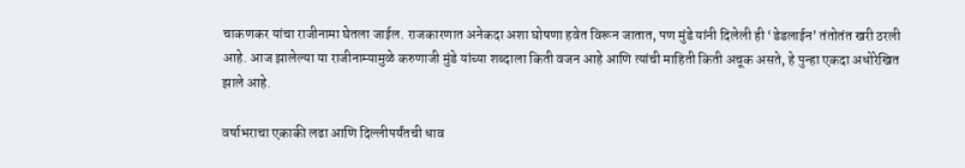चाकणकर यांचा राजीनामा घेतला जाईल. राजकारणात अनेकदा अशा घोषणा हवेत विरून जातात, पण मुंडे यांनी दिलेली ही ‘डेडलाईन’ तंतोतंत खरी ठरली आहे. आज झालेल्या या राजीनाम्यामुळे करुणाजी मुंडे यांच्या शब्दाला किती वजन आहे आणि त्यांची माहिती किती अचूक असते, हे पुन्हा एकदा अधोरेखित झाले आहे.

वर्षाभराचा एकाकी लढा आणि दिल्लीपर्यंतची धाव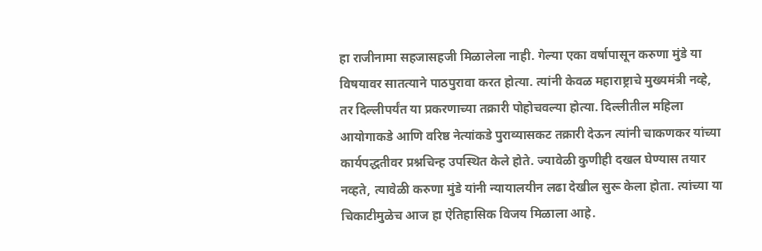हा राजीनामा सहजासहजी मिळालेला नाही. गेल्या एका वर्षापासून करुणा मुंडे या विषयावर सातत्याने पाठपुरावा करत होत्या. त्यांनी केवळ महाराष्ट्राचे मुख्यमंत्री नव्हे, तर दिल्लीपर्यंत या प्रकरणाच्या तक्रारी पोहोचवल्या होत्या. दिल्लीतील महिला आयोगाकडे आणि वरिष्ठ नेत्यांकडे पुराव्यासकट तक्रारी देऊन त्यांनी चाकणकर यांच्या कार्यपद्धतीवर प्रश्नचिन्ह उपस्थित केले होते. ज्यावेळी कुणीही दखल घेण्यास तयार नव्हते, त्यावेळी करुणा मुंडे यांनी न्यायालयीन लढा देखील सुरू केला होता. त्यांच्या या चिकाटीमुळेच आज हा ऐतिहासिक विजय मिळाला आहे.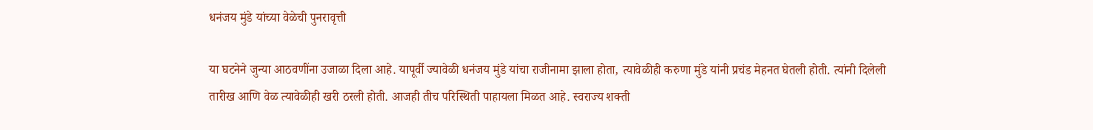धनंजय मुंडे यांच्या वेळेची पुनरावृत्ती

या घटनेने जुन्या आठवणींना उजाळा दिला आहे. यापूर्वी ज्यावेळी धनंजय मुंडे यांचा राजीनामा झाला होता, त्यावेळीही करुणा मुंडे यांनी प्रचंड मेहनत घेतली होती. त्यांनी दिलेली तारीख आणि वेळ त्यावेळीही खरी ठरली होती. आजही तीच परिस्थिती पाहायला मिळत आहे. स्वराज्य शक्ती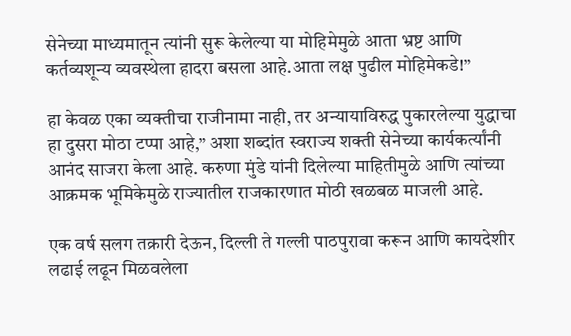सेनेच्या माध्यमातून त्यांनी सुरू केलेल्या या मोहिमेमुळे आता भ्रष्ट आणि कर्तव्यशून्य व्यवस्थेला हादरा बसला आहे.आता लक्ष पुढील मोहिमेकडे!”

हा केवळ एका व्यक्तीचा राजीनामा नाही, तर अन्यायाविरुद्ध पुकारलेल्या युद्धाचा हा दुसरा मोठा टप्पा आहे,” अशा शब्दांत स्वराज्य शक्ती सेनेच्या कार्यकर्त्यांनी आनंद साजरा केला आहे. करुणा मुंडे यांनी दिलेल्या माहितीमुळे आणि त्यांच्या आक्रमक भूमिकेमुळे राज्यातील राजकारणात मोठी खळबळ माजली आहे.

एक वर्ष सलग तक्रारी देऊन, दिल्ली ते गल्ली पाठपुरावा करून आणि कायदेशीर लढाई लढून मिळवलेला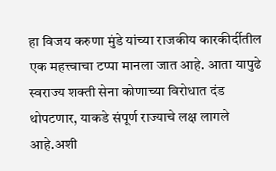हा विजय करुणा मुंडे यांच्या राजकीय कारकीर्दीतील एक महत्त्वाचा टप्पा मानला जात आहे. आता यापुढे स्वराज्य शक्ती सेना कोणाच्या विरोधात दंड थोपटणार, याकडे संपूर्ण राज्याचे लक्ष लागले आहे.अशी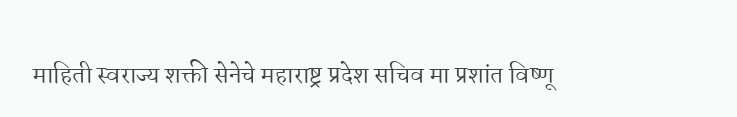माहिती स्वराज्य शक्ती सेनेचे महाराष्ट्र प्रदेश सचिव मा प्रशांत विष्णू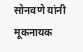सोनवणे यांनी मूकनायक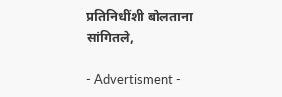प्रतिनिधींशी बोलताना सांगितले,

- Advertisment -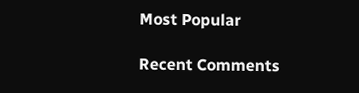Most Popular

Recent Comments